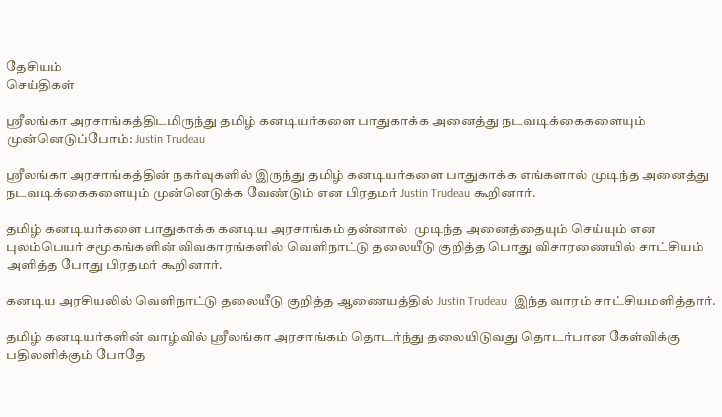தேசியம்
செய்திகள்

ஸ்ரீலங்கா அரசாங்கத்திடமிருந்து தமிழ் கனடியர்களை பாதுகாக்க அனைத்து நடவடிக்கைகளையும் முன்னெடுப்போம்: Justin Trudeau

ஸ்ரீலங்கா அரசாங்கத்தின் நகர்வுகளில் இருந்து தமிழ் கனடியர்களை பாதுகாக்க எங்களால் முடிந்த அனைத்து நடவடிக்கைகளையும் முன்னெடுக்க வேண்டும் என பிரதமர் Justin Trudeau கூறினார்.

தமிழ் கனடியர்களை பாதுகாக்க கனடிய அரசாங்கம் தன்னால்  முடிந்த அனைத்தையும் செய்யும் என புலம்பெயர் சமூகங்களின் விவகாரங்களில் வெளிநாட்டு தலையீடு குறித்த பொது விசாரணையில் சாட்சியம் அளித்த போது பிரதமர் கூறினார்.

கனடிய அரசியலில் வெளிநாட்டு தலையீடு குறித்த ஆணையத்தில் Justin Trudeau  இந்த வாரம் சாட்சியமளித்தார்.

தமிழ் கனடியர்களின் வாழ்வில் ஸ்ரீலங்கா அரசாங்கம் தொடர்ந்து தலையிடுவது தொடர்பான கேள்விக்கு பதிலளிக்கும் போதே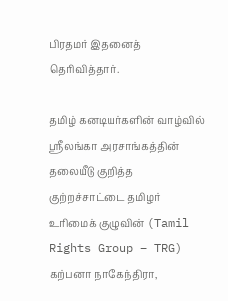பிரதமர் இதனைத் தெரிவித்தார்.

தமிழ் கனடியர்களின் வாழ்வில் ஸ்ரீலங்கா அரசாங்கத்தின் தலையீடு குறித்த குற்றச்சாட்டை தமிழர் உரிமைக் குழுவின் (Tamil Rights Group – TRG) கற்பனா நாகேந்திரா,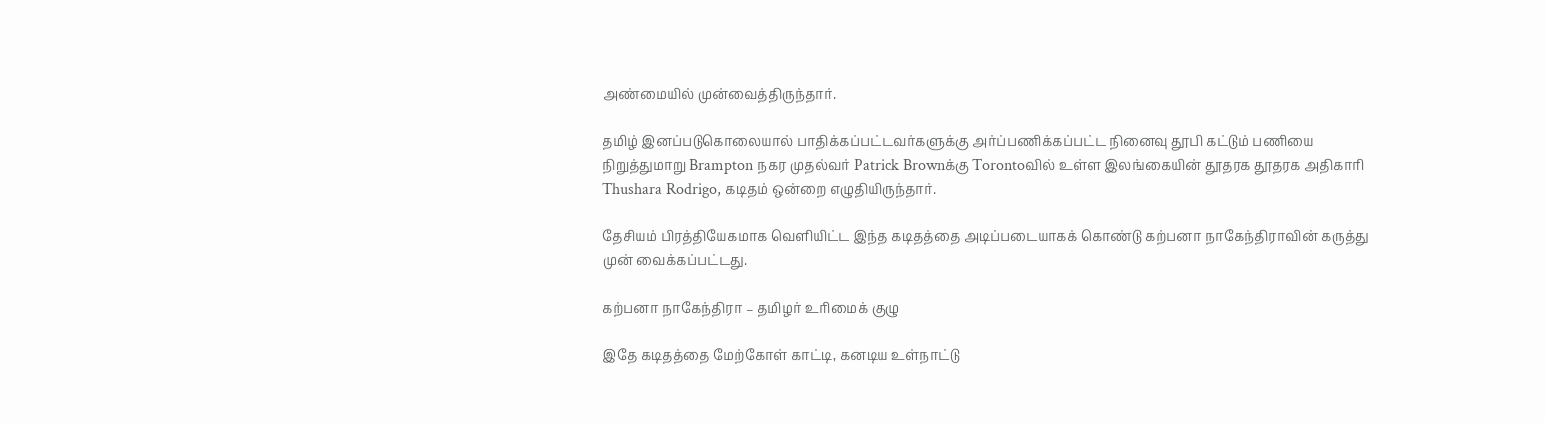அண்மையில் முன்வைத்திருந்தார்.

தமிழ் இனப்படுகொலையால் பாதிக்கப்பட்டவர்களுக்கு அர்ப்பணிக்கப்பட்ட நினைவு தூபி கட்டும் பணியை நிறுத்துமாறு Brampton நகர முதல்வர் Patrick Brownக்கு Torontoவில் உள்ள இலங்கையின் தூதரக தூதரக அதிகாரி Thushara Rodrigo, கடிதம் ஒன்றை எழுதியிருந்தார்.

தேசியம் பிரத்தியேகமாக வெளியிட்ட இந்த கடிதத்தை அடிப்படையாகக் கொண்டு கற்பனா நாகேந்திராவின் கருத்து  முன் வைக்கப்பட்டது.

கற்பனா நாகேந்திரா – தமிழர் உரிமைக் குழு

இதே கடிதத்தை மேற்கோள் காட்டி, கனடிய உள்நாட்டு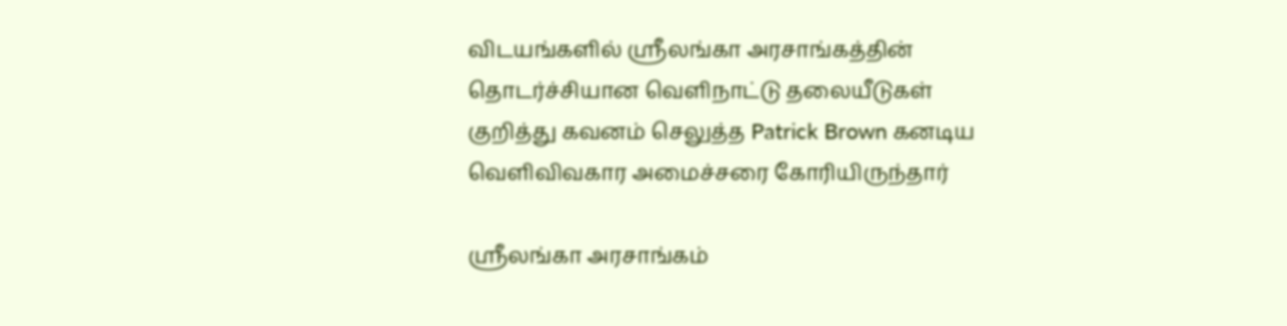விடயங்களில் ஸ்ரீலங்கா அரசாங்கத்தின் தொடர்ச்சியான வெளிநாட்டு தலையீடுகள் குறித்து கவனம் செலுத்த Patrick Brown கனடிய வெளிவிவகார அமைச்சரை கோரியிருந்தார்

ஸ்ரீலங்கா அரசாங்கம்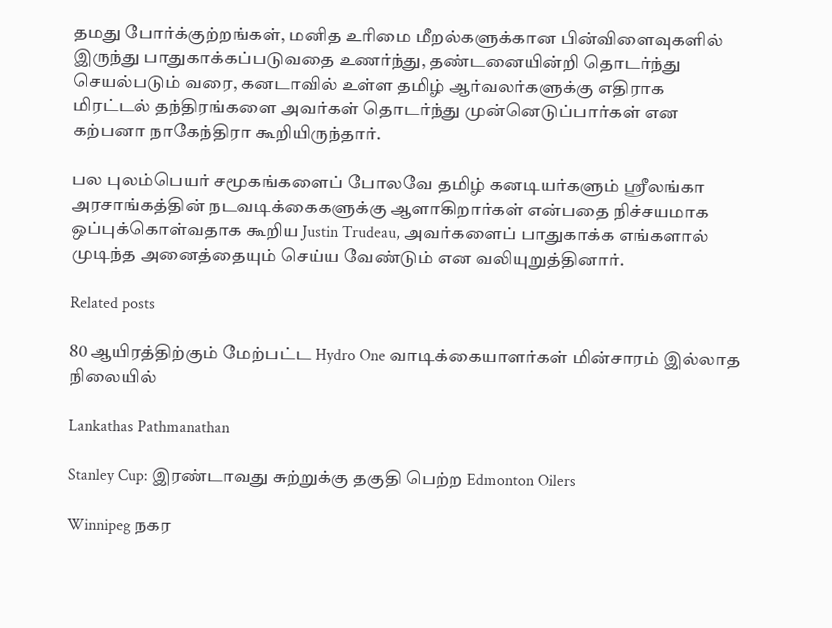தமது போர்க்குற்றங்கள், மனித உரிமை மீறல்களுக்கான பின்விளைவுகளில் இருந்து பாதுகாக்கப்படுவதை உணர்ந்து, தண்டனையின்றி தொடர்ந்து செயல்படும் வரை, கனடாவில் உள்ள தமிழ் ஆர்வலர்களுக்கு எதிராக மிரட்டல் தந்திரங்களை அவர்கள் தொடர்ந்து முன்னெடுப்பார்கள் என கற்பனா நாகேந்திரா கூறியிருந்தார்.

பல புலம்பெயர் சமூகங்களைப் போலவே தமிழ் கனடியர்களும் ஸ்ரீலங்கா அரசாங்கத்தின் நடவடிக்கைகளுக்கு ஆளாகிறார்கள் என்பதை நிச்சயமாக ஒப்புக்கொள்வதாக கூறிய Justin Trudeau, அவர்களைப் பாதுகாக்க எங்களால் முடிந்த அனைத்தையும் செய்ய வேண்டும் என வலியுறுத்தினார்.

Related posts

80 ஆயிரத்திற்கும் மேற்பட்ட Hydro One வாடிக்கையாளர்கள் மின்சாரம் இல்லாத நிலையில்

Lankathas Pathmanathan

Stanley Cup: இரண்டாவது சுற்றுக்கு தகுதி பெற்ற Edmonton Oilers

Winnipeg நகர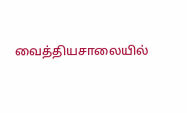வைத்தியசாலையில்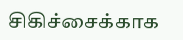சிகிச்சைக்காக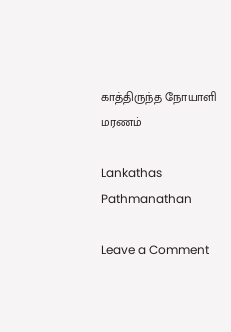காத்திருந்த நோயாளி மரணம்

Lankathas Pathmanathan

Leave a Comment